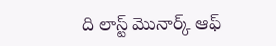ది లాస్ట్ మొనార్క్ ఆఫ్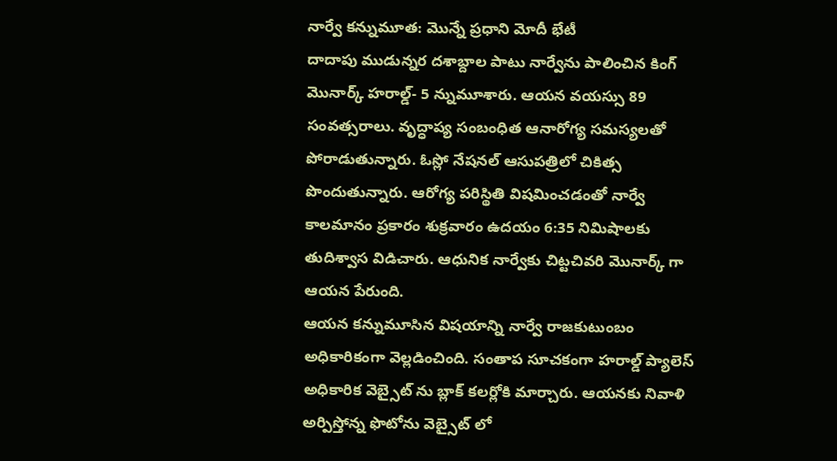నార్వే కన్నుమూత: మొన్నే ప్రధాని మోదీ భేటీ
దాదాపు ముడున్నర దశాబ్దాల పాటు నార్వేను పాలించిన కింగ్ మొనార్క్ హరాల్డ్- 5 న్నుమూశారు. ఆయన వయస్సు 89 సంవత్సరాలు. వృద్ధాప్య సంబంధిత ఆనారోగ్య సమస్యలతో పోరాడుతున్నారు. ఓస్లో నేషనల్ ఆసుపత్రిలో చికిత్స పొందుతున్నారు. ఆరోగ్య పరిస్థితి విషమించడంతో నార్వే కాలమానం ప్రకారం శుక్రవారం ఉదయం 6:35 నిమిషాలకు తుదిశ్వాస విడిచారు. ఆధునిక నార్వేకు చిట్టచివరి మొనార్క్ గా ఆయన పేరుంది.
ఆయన కన్నుమూసిన విషయాన్ని నార్వే రాజకుటుంబం అధికారికంగా వెల్లడించింది. సంతాప సూచకంగా హరాల్డ్ ప్యాలెస్ అధికారిక వెబ్సైట్ ను బ్లాక్ కలర్లోకి మార్చారు. ఆయనకు నివాళి అర్పిస్తోన్న ఫొటోను వెబ్సైట్ లో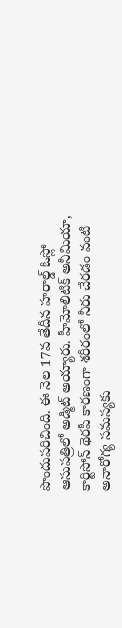పొందుపరిచింది. ఈ నెల 17వ తేదీన హరాల్డ్ ఓస్లో ఆసుపత్రిలో అడ్మిట్ అయ్యారు. హీమోలిటిక్ అనీమియా, కార్టిసోన్ థెరపీ కారణంగా శరీరంలో నీరు చేరడం వంటి అనారోగ్య సమస్యకు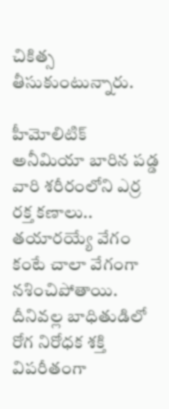చికిత్స తీసుకుంటున్నారు.

హీమోలిటిక్ అనీమియా బారిన పడ్డ వారి శరీరంలోని ఎర్ర రక్త కణాలు.. తయారయ్యే వేగం కంటే చాలా వేగంగా నశించిపోతాయి. దీనివల్ల బాధితుడిలో రోగ నిరోధక శక్తి విపరీతంగా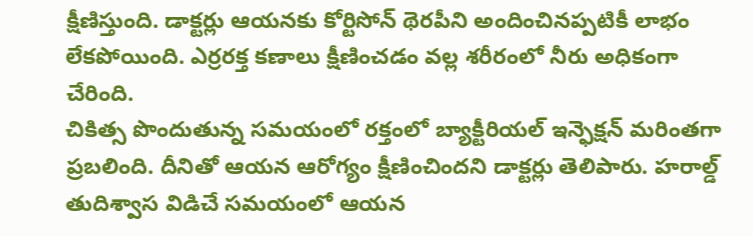క్షీణిస్తుంది. డాక్టర్లు ఆయనకు కోర్టిసోన్ థెరపీని అందించినప్పటికీ లాభం లేకపోయింది. ఎర్రరక్త కణాలు క్షీణించడం వల్ల శరీరంలో నీరు అధికంగా చేరింది.
చికిత్స పొందుతున్న సమయంలో రక్తంలో బ్యాక్టీరియల్ ఇన్ఫెక్షన్ మరింతగా ప్రబలింది. దీనితో ఆయన ఆరోగ్యం క్షీణించిందని డాక్టర్లు తెలిపారు. హరాల్డ్ తుదిశ్వాస విడిచే సమయంలో ఆయన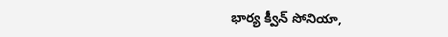భార్య క్వీన్ సోనియా,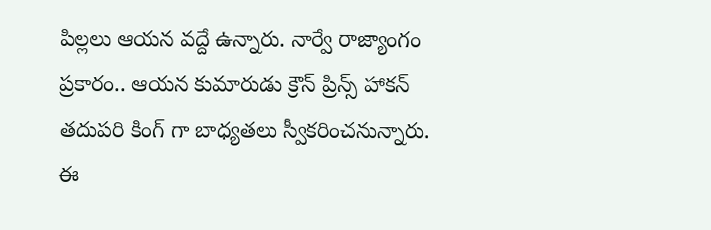పిల్లలు ఆయన వద్దే ఉన్నారు. నార్వే రాజ్యాంగం ప్రకారం.. ఆయన కుమారుడు క్రౌన్ ప్రిన్స్ హాకన్ తదుపరి కింగ్ గా బాధ్యతలు స్వీకరించనున్నారు. ఈ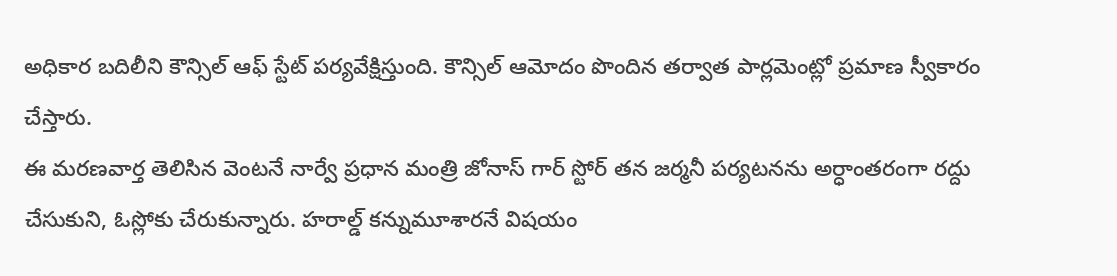అధికార బదిలీని కౌన్సిల్ ఆఫ్ స్టేట్ పర్యవేక్షిస్తుంది. కౌన్సిల్ ఆమోదం పొందిన తర్వాత పార్లమెంట్లో ప్రమాణ స్వీకారం చేస్తారు.
ఈ మరణవార్త తెలిసిన వెంటనే నార్వే ప్రధాన మంత్రి జోనాస్ గార్ స్టోర్ తన జర్మనీ పర్యటనను అర్ధాంతరంగా రద్దు చేసుకుని, ఓస్లోకు చేరుకున్నారు. హరాల్డ్ కన్నుమూశారనే విషయం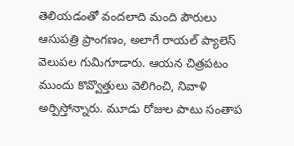తెలియడంతో వందలాది మంది పౌరులు ఆసుపత్రి ప్రాంగణం, అలాగే రాయల్ ప్యాలెస్ వెలుపల గుమిగూడారు. ఆయన చిత్రపటం ముందు కొవ్వొత్తులు వెలిగించి, నివాళి అర్పిస్తోన్నారు. మూడు రోజుల పాటు సంతాప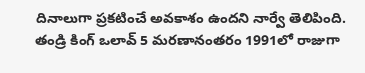దినాలుగా ప్రకటించే అవకాశం ఉందని నార్వే తెలిపింది.
తండ్రి కింగ్ ఒలావ్ 5 మరణానంతరం 1991లో రాజుగా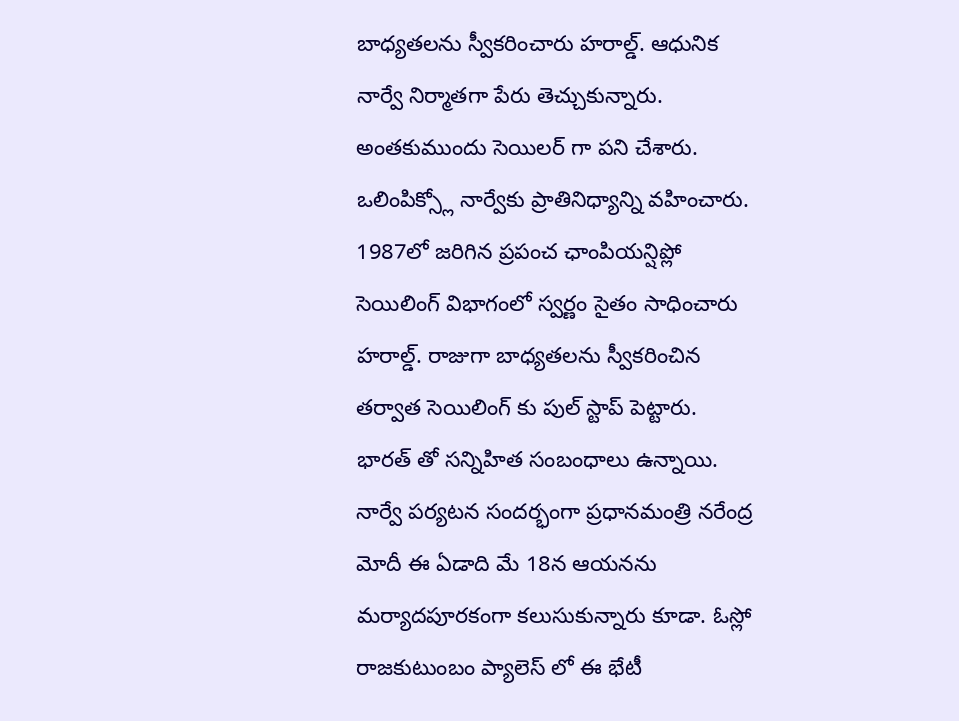బాధ్యతలను స్వీకరించారు హరాల్డ్. ఆధునిక నార్వే నిర్మాతగా పేరు తెచ్చుకున్నారు. అంతకుముందు సెయిలర్ గా పని చేశారు. ఒలింపిక్స్లో నార్వేకు ప్రాతినిధ్యాన్ని వహించారు. 1987లో జరిగిన ప్రపంచ ఛాంపియన్షిప్లో సెయిలింగ్ విభాగంలో స్వర్ణం సైతం సాధించారు హరాల్డ్. రాజుగా బాధ్యతలను స్వీకరించిన తర్వాత సెయిలింగ్ కు పుల్ స్టాప్ పెట్టారు.
భారత్ తో సన్నిహిత సంబంధాలు ఉన్నాయి. నార్వే పర్యటన సందర్భంగా ప్రధానమంత్రి నరేంద్ర మోదీ ఈ ఏడాది మే 18న ఆయనను మర్యాదపూరకంగా కలుసుకున్నారు కూడా. ఓస్లో రాజకుటుంబం ప్యాలెస్ లో ఈ భేటీ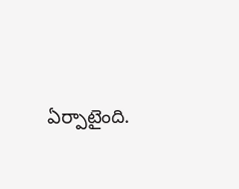ఏర్పాటైంది.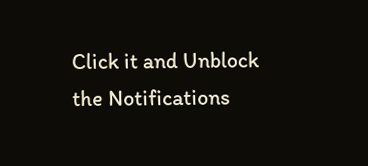Click it and Unblock the Notifications